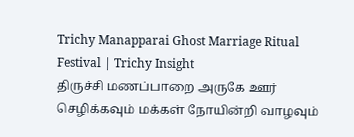Trichy Manapparai Ghost Marriage Ritual Festival | Trichy Insight
திருச்சி மணப்பாறை அருகே ஊர் செழிக்கவும் மக்கள் நோயின்றி வாழவும்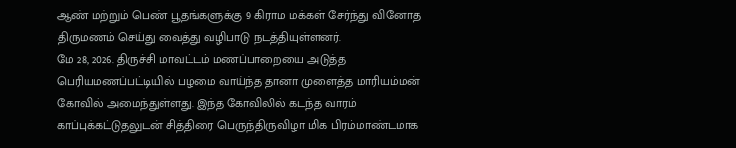ஆண் மற்றும் பெண் பூதங்களுக்கு 9 கிராம மக்கள் சேர்ந்து வினோத திருமணம் செய்து வைத்து வழிபாடு நடத்தியுள்ளனர்.
மே 28, 2026. திருச்சி மாவட்டம் மணப்பாறையை அடுத்த பெரியமணப்பட்டியில் பழமை வாய்ந்த தானா முளைத்த மாரியம்மன் கோவில் அமைந்துள்ளது. இந்த கோவிலில் கடந்த வாரம் காப்புக்கட்டுதலுடன் சித்திரை பெருந்திருவிழா மிக பிரம்மாண்டமாக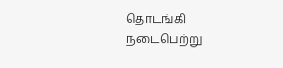தொடங்கி நடைபெற்று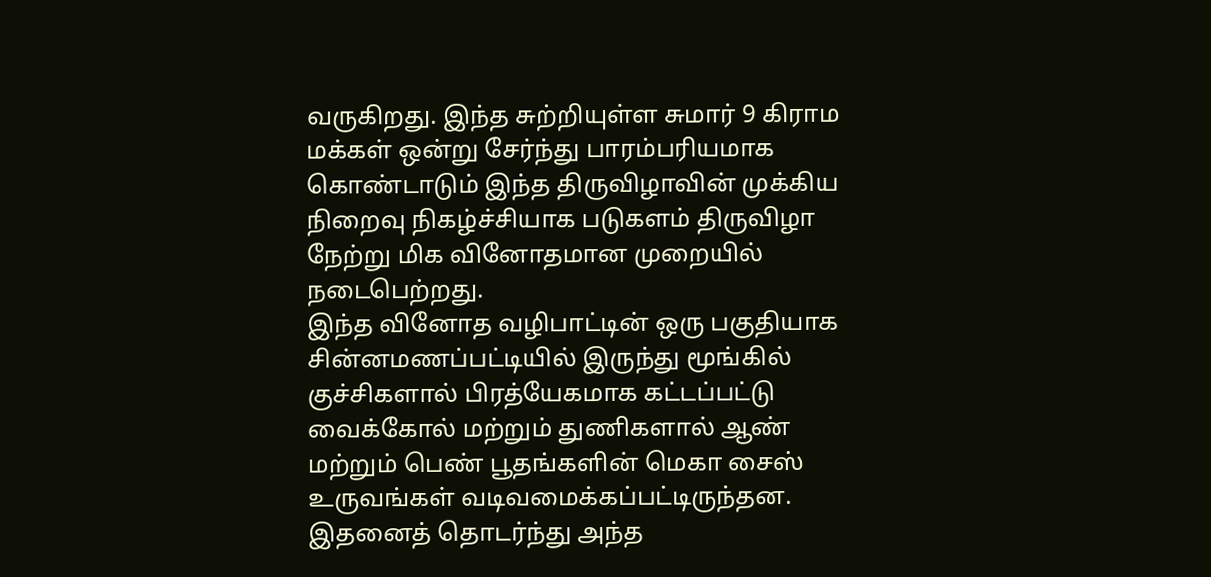வருகிறது. இந்த சுற்றியுள்ள சுமார் 9 கிராம மக்கள் ஒன்று சேர்ந்து பாரம்பரியமாக கொண்டாடும் இந்த திருவிழாவின் முக்கிய நிறைவு நிகழ்ச்சியாக படுகளம் திருவிழா நேற்று மிக வினோதமான முறையில் நடைபெற்றது.
இந்த வினோத வழிபாட்டின் ஒரு பகுதியாக சின்னமணப்பட்டியில் இருந்து மூங்கில் குச்சிகளால் பிரத்யேகமாக கட்டப்பட்டு வைக்கோல் மற்றும் துணிகளால் ஆண் மற்றும் பெண் பூதங்களின் மெகா சைஸ் உருவங்கள் வடிவமைக்கப்பட்டிருந்தன. இதனைத் தொடர்ந்து அந்த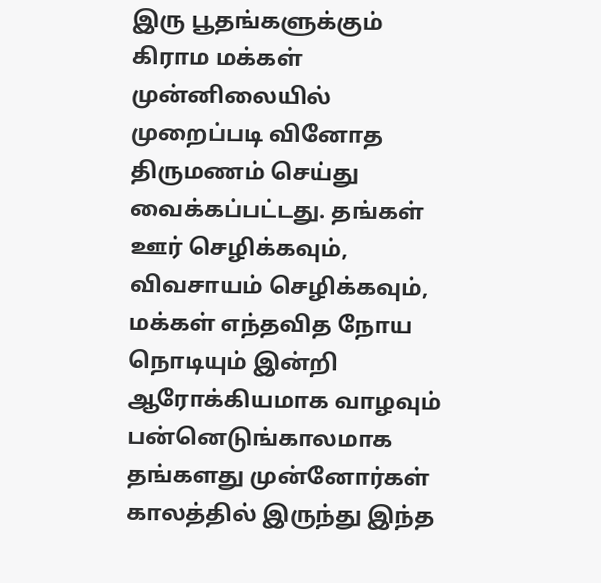இரு பூதங்களுக்கும் கிராம மக்கள் முன்னிலையில் முறைப்படி வினோத திருமணம் செய்து வைக்கப்பட்டது. தங்கள் ஊர் செழிக்கவும், விவசாயம் செழிக்கவும், மக்கள் எந்தவித நோய நொடியும் இன்றி ஆரோக்கியமாக வாழவும் பன்னெடுங்காலமாக தங்களது முன்னோர்கள் காலத்தில் இருந்து இந்த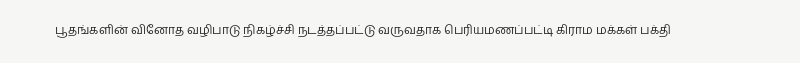பூதங்களின் வினோத வழிபாடு நிகழ்ச்சி நடத்தப்பட்டு வருவதாக பெரியமணப்பட்டி கிராம மக்கள் பக்தி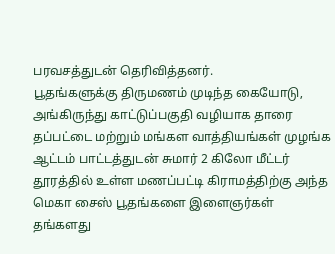பரவசத்துடன் தெரிவித்தனர்.
பூதங்களுக்கு திருமணம் முடிந்த கையோடு, அங்கிருந்து காட்டுப்பகுதி வழியாக தாரை தப்பட்டை மற்றும் மங்கள வாத்தியங்கள் முழங்க ஆட்டம் பாட்டத்துடன் சுமார் 2 கிலோ மீட்டர் தூரத்தில் உள்ள மணப்பட்டி கிராமத்திற்கு அந்த மெகா சைஸ் பூதங்களை இளைஞர்கள் தங்களது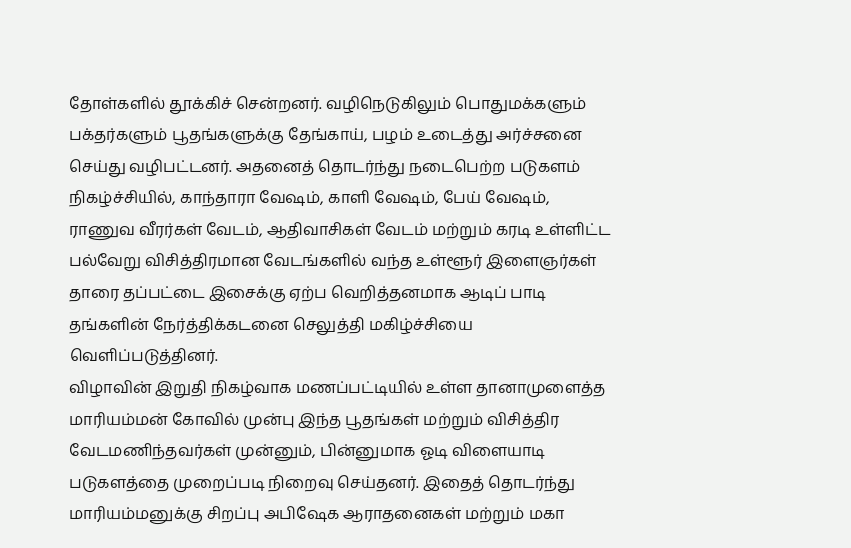தோள்களில் தூக்கிச் சென்றனர். வழிநெடுகிலும் பொதுமக்களும் பக்தர்களும் பூதங்களுக்கு தேங்காய், பழம் உடைத்து அர்ச்சனை செய்து வழிபட்டனர். அதனைத் தொடர்ந்து நடைபெற்ற படுகளம் நிகழ்ச்சியில், காந்தாரா வேஷம், காளி வேஷம், பேய் வேஷம், ராணுவ வீரர்கள் வேடம், ஆதிவாசிகள் வேடம் மற்றும் கரடி உள்ளிட்ட பல்வேறு விசித்திரமான வேடங்களில் வந்த உள்ளூர் இளைஞர்கள் தாரை தப்பட்டை இசைக்கு ஏற்ப வெறித்தனமாக ஆடிப் பாடி தங்களின் நேர்த்திக்கடனை செலுத்தி மகிழ்ச்சியை வெளிப்படுத்தினர்.
விழாவின் இறுதி நிகழ்வாக மணப்பட்டியில் உள்ள தானாமுளைத்த மாரியம்மன் கோவில் முன்பு இந்த பூதங்கள் மற்றும் விசித்திர வேடமணிந்தவர்கள் முன்னும், பின்னுமாக ஓடி விளையாடி படுகளத்தை முறைப்படி நிறைவு செய்தனர். இதைத் தொடர்ந்து மாரியம்மனுக்கு சிறப்பு அபிஷேக ஆராதனைகள் மற்றும் மகா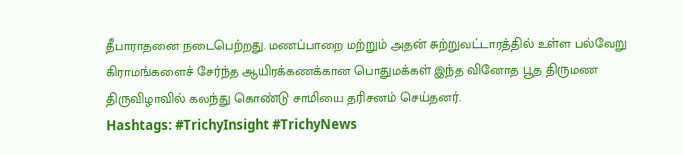தீபாராதனை நடைபெற்றது. மணப்பாறை மற்றும் அதன் சுற்றுவட்டாரத்தில் உள்ள பல்வேறு கிராமங்களைச் சேர்ந்த ஆயிரக்கணக்கான பொதுமக்கள் இந்த வினோத பூத திருமண திருவிழாவில் கலந்து கொண்டு சாமியை தரிசனம் செய்தனர்.
Hashtags: #TrichyInsight #TrichyNews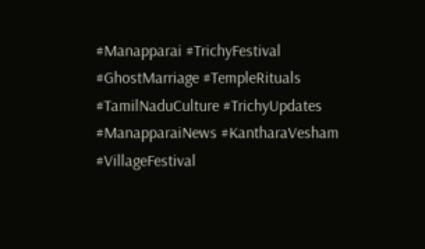#Manapparai #TrichyFestival #GhostMarriage #TempleRituals #TamilNaduCulture #TrichyUpdates #ManapparaiNews #KantharaVesham #VillageFestival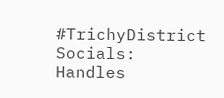#TrichyDistrict
Socials: Handles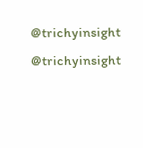@trichyinsight @trichyinsight